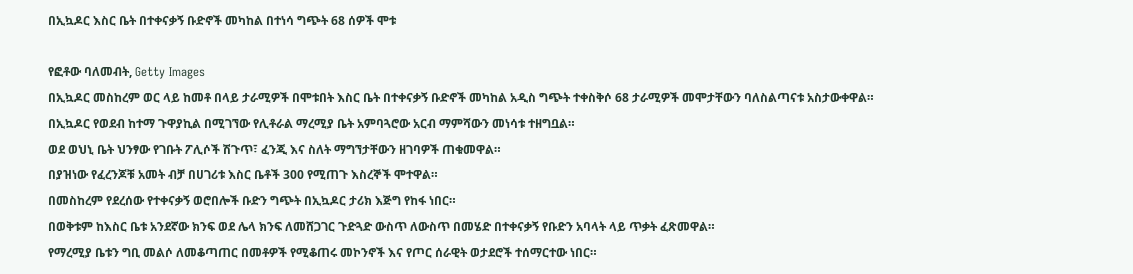በኢኳዶር እስር ቤት በተቀናቃኝ ቡድኖች መካከል በተነሳ ግጭት 68 ሰዎች ሞቱ

የፎቶው ባለመብት, Getty Images
በኢኳዶር መስከረም ወር ላይ ከመቶ በላይ ታራሚዎች በሞቱበት እስር ቤት በተቀናቃኝ ቡድኖች መካከል አዲስ ግጭት ተቀስቅሶ 68 ታራሚዎች መሞታቸውን ባለስልጣናቱ አስታውቀዋል።
በኢኳዶር የወደብ ከተማ ጉዋያኪል በሚገኘው የሊቶራል ማረሚያ ቤት አምባጓሮው አርብ ማምሻውን መነሳቱ ተዘግቧል።
ወደ ወህኒ ቤት ህንፃው የገቡት ፖሊሶች ሽጉጥ፣ ፈንጂ እና ስለት ማግኘታቸውን ዘገባዎች ጠቁመዋል።
በያዝነው የፈረንጆቹ አመት ብቻ በሀገሪቱ እስር ቤቶች 300 የሚጠጉ እስረኞች ሞተዋል።
በመስከረም የደረሰው የተቀናቃኝ ወሮበሎች ቡድን ግጭት በኢኳዶር ታሪክ እጅግ የከፋ ነበር።
በወቅቱም ከእስር ቤቱ አንደኛው ክንፍ ወደ ሌላ ክንፍ ለመሸጋገር ጉድጓድ ውስጥ ለውስጥ በመሄድ በተቀናቃኝ የቡድን አባላት ላይ ጥቃት ፈጽመዋል።
የማረሚያ ቤቱን ግቢ መልሶ ለመቆጣጠር በመቶዎች የሚቆጠሩ መኮንኖች እና የጦር ሰራዊት ወታደሮች ተሰማርተው ነበር።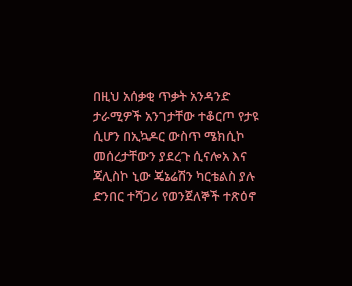በዚህ አሰቃቂ ጥቃት አንዳንድ ታራሚዎች አንገታቸው ተቆርጦ የታዩ ሲሆን በኢኳዶር ውስጥ ሜክሲኮ መሰረታቸውን ያደረጉ ሲናሎአ እና ጃሊስኮ ኒው ጄኔሬሽን ካርቴልስ ያሉ ድንበር ተሻጋሪ የወንጀለኞች ተጽዕኖ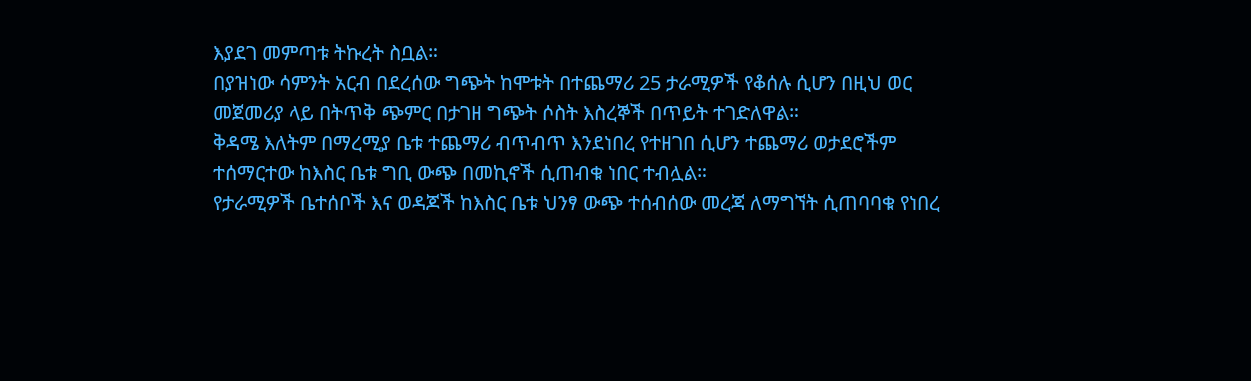እያደገ መምጣቱ ትኩረት ስቧል።
በያዝነው ሳምንት አርብ በደረሰው ግጭት ከሞቱት በተጨማሪ 25 ታራሚዎች የቆሰሉ ሲሆን በዚህ ወር መጀመሪያ ላይ በትጥቅ ጭምር በታገዘ ግጭት ሶስት እስረኞች በጥይት ተገድለዋል።
ቅዳሜ እለትም በማረሚያ ቤቱ ተጨማሪ ብጥብጥ እንደነበረ የተዘገበ ሲሆን ተጨማሪ ወታደሮችም ተሰማርተው ከእስር ቤቱ ግቢ ውጭ በመኪኖች ሲጠብቁ ነበር ተብሏል።
የታራሚዎች ቤተሰቦች እና ወዳጆች ከእስር ቤቱ ህንፃ ውጭ ተሰብሰው መረጃ ለማግኘት ሲጠባባቁ የነበረ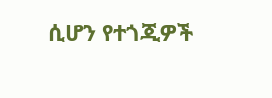ሲሆን የተጎጂዎች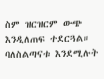ስም ዝርዝርም ውጭ እንዲለጠፍ ተደርጓል።
ባለስልጣናቱ እንደሚሉት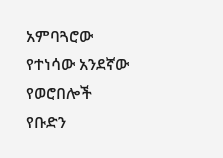አምባጓሮው የተነሳው አንደኛው የወሮበሎች የቡድን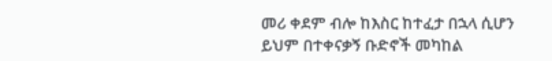መሪ ቀደም ብሎ ከእስር ከተፈታ በኋላ ሲሆን ይህም በተቀናቃኝ ቡድኖች መካከል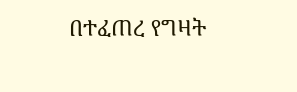በተፈጠረ የግዛት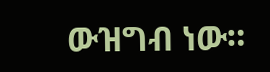ውዝግብ ነው።